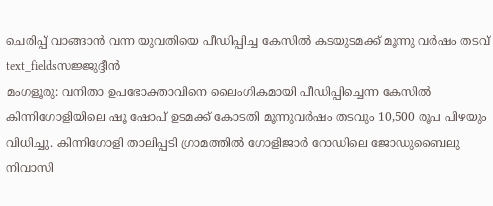ചെരിപ്പ് വാങ്ങാൻ വന്ന യുവതിയെ പീഡിപ്പിച്ച കേസിൽ കടയുടമക്ക് മൂന്നു വർഷം തടവ്
text_fieldsസജ്ജുദ്ദീൻ
മംഗളൂരു: വനിതാ ഉപഭോക്താവിനെ ലൈംഗികമായി പീഡിപ്പിച്ചെന്ന കേസിൽ കിന്നിഗോളിയിലെ ഷൂ ഷോപ് ഉടമക്ക് കോടതി മൂന്നുവർഷം തടവും 10,500 രൂപ പിഴയും വിധിച്ചു. കിന്നിഗോളി താലിപ്പടി ഗ്രാമത്തിൽ ഗോളിജാർ റോഡിലെ ജോഡുബൈലു നിവാസി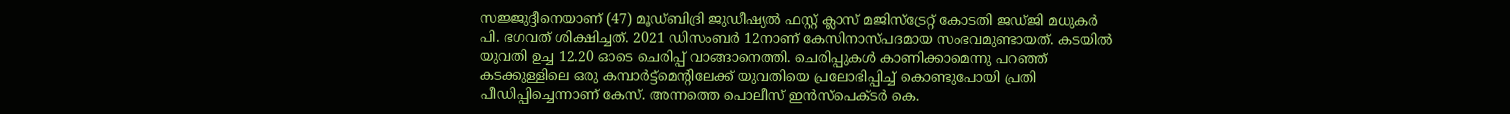സജ്ജുദ്ദീനെയാണ് (47) മൂഡ്ബിദ്രി ജുഡീഷ്യൽ ഫസ്റ്റ് ക്ലാസ് മജിസ്ട്രേറ്റ് കോടതി ജഡ്ജി മധുകർ പി. ഭഗവത് ശിക്ഷിച്ചത്. 2021 ഡിസംബർ 12നാണ് കേസിനാസ്പദമായ സംഭവമുണ്ടായത്. കടയിൽ യുവതി ഉച്ച 12.20 ഓടെ ചെരിപ്പ് വാങ്ങാനെത്തി. ചെരിപ്പുകൾ കാണിക്കാമെന്നു പറഞ്ഞ് കടക്കുള്ളിലെ ഒരു കമ്പാർട്ട്മെന്റിലേക്ക് യുവതിയെ പ്രലോഭിപ്പിച്ച് കൊണ്ടുപോയി പ്രതി പീഡിപ്പിച്ചെന്നാണ് കേസ്. അന്നത്തെ പൊലീസ് ഇൻസ്പെക്ടർ കെ.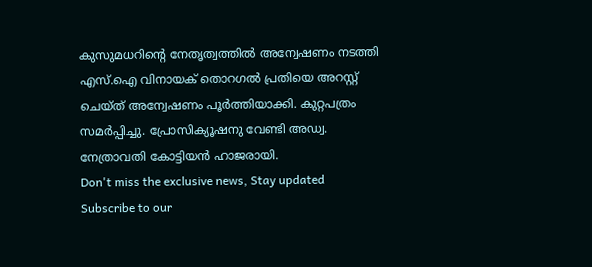കുസുമധറിന്റെ നേതൃത്വത്തിൽ അന്വേഷണം നടത്തി എസ്.ഐ വിനായക് തൊറഗൽ പ്രതിയെ അറസ്റ്റ് ചെയ്ത് അന്വേഷണം പൂർത്തിയാക്കി. കുറ്റപത്രം സമർപ്പിച്ചു. പ്രോസിക്യൂഷനു വേണ്ടി അഡ്വ. നേത്രാവതി കോട്ടിയൻ ഹാജരായി.
Don't miss the exclusive news, Stay updated
Subscribe to our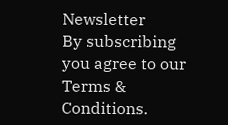Newsletter
By subscribing you agree to our Terms & Conditions.